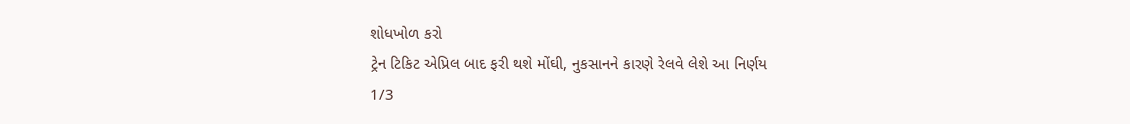શોધખોળ કરો
ટ્રેન ટિકિટ એપ્રિલ બાદ ફરી થશે મોંઘી, નુકસાનને કારણે રેલવે લેશે આ નિર્ણય
1/3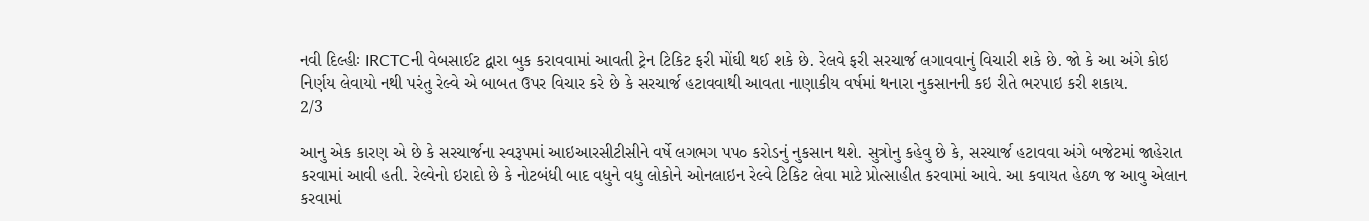નવી દિલ્હીઃ IRCTCની વેબસાઈટ દ્વારા બુક કરાવવામાં આવતી ટ્રેન ટિકિટ ફરી મોંઘી થઈ શકે છે. રેલવે ફરી સરચાર્જ લગાવવાનું વિચારી શકે છે. જો કે આ અંગે કોઇ નિર્ણય લેવાયો નથી પરંતુ રેલ્વે એ બાબત ઉપર વિચાર કરે છે કે સરચાર્જ હટાવવાથી આવતા નાણાકીય વર્ષમાં થનારા નુકસાનની કઇ રીતે ભરપાઇ કરી શકાય.
2/3

આનુ એક કારણ એ છે કે સરચાર્જના સ્વરૂપમાં આઇઆરસીટીસીને વર્ષે લગભગ પપ૦ કરોડનું નુકસાન થશે. સુત્રોનુ કહેવુ છે કે, સરચાર્જ હટાવવા અંગે બજેટમાં જાહેરાત કરવામાં આવી હતી. રેલ્વેનો ઇરાદો છે કે નોટબંધી બાદ વધુને વધુ લોકોને ઓનલાઇન રેલ્વે ટિકિટ લેવા માટે પ્રોત્સાહીત કરવામાં આવે. આ કવાયત હેઠળ જ આવુ એલાન કરવામાં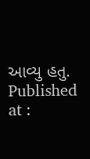આવ્યુ હતુ.
Published at :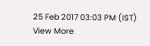25 Feb 2017 03:03 PM (IST)
View More